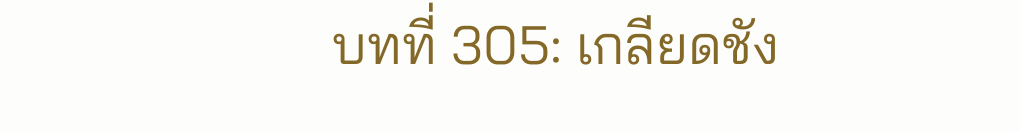บทที่ 305: เกลียดชัง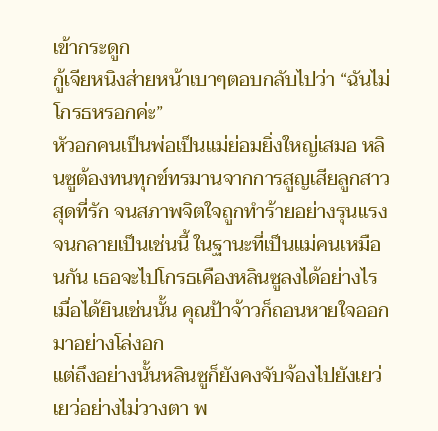เข้ากระดูก
กู้เจียหนิงส่ายหน้าเบาๆตอบกลับไปว่า “ฉันไม่โกรธหรอกค่ะ”
หัวอกคนเป็นพ่อเป็นแม่ย่อมยิ่งใหญ่เสมอ หลินซูต้องทนทุกข์ทรมานจากการสูญเสียลูกสาวสุดที่รัก จนสภาพจิตใจถูกทำร้ายอย่างรุนแรงจนกลายเป็นเช่นนี้ ในฐานะที่เป็นแม่คนเหมือนกัน เธอจะไปโกรธเคืองหลินซูลงได้อย่างไร
เมื่อได้ยินเช่นนั้น คุณป้าจ้าวก็ถอนหายใจออกมาอย่างโล่งอก
แต่ถึงอย่างนั้นหลินซูก็ยังคงจับจ้องไปยังเยว่เยว่อย่างไม่วางตา พ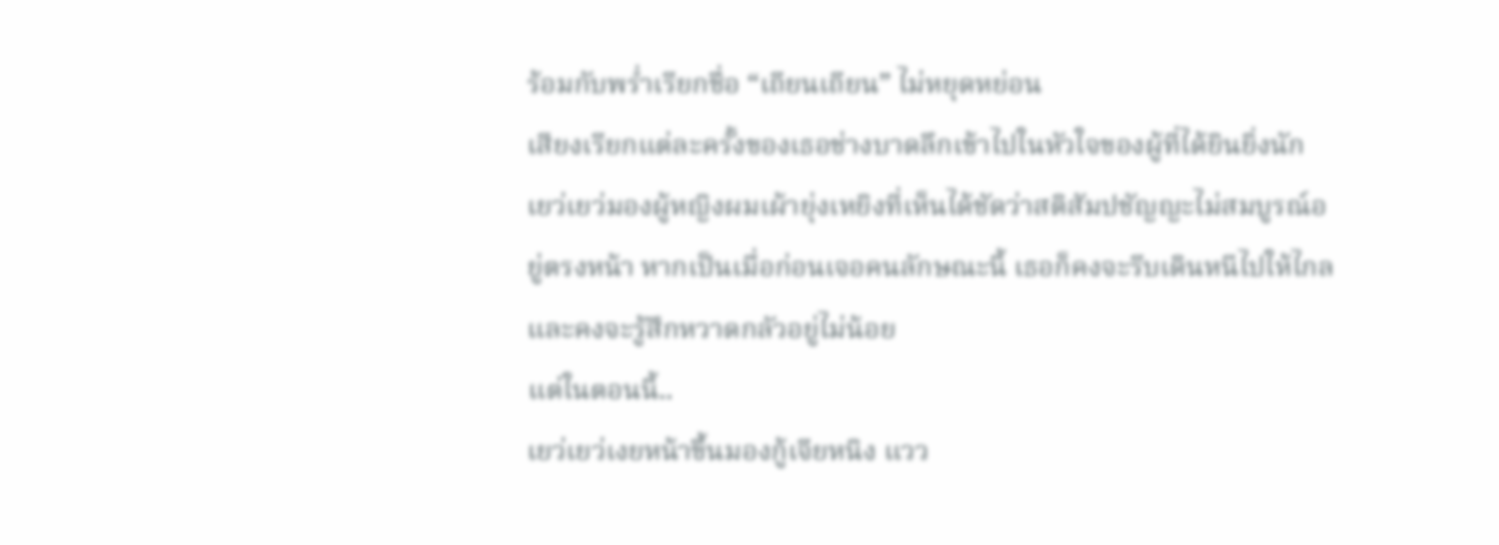ร้อมกับพร่ำเรียกชื่อ “เถียนเถียน” ไม่หยุดหย่อน
เสียงเรียกแต่ละครั้งของเธอช่างบาดลึกเข้าไปในหัวใจของผู้ที่ได้ยินยิ่งนัก
เยว่เยว่มองผู้หญิงผมเผ้ายุ่งเหยิงที่เห็นได้ชัดว่าสติสัมปชัญญะไม่สมบูรณ์อยู่ตรงหน้า หากเป็นเมื่อก่อนเจอคนลักษณะนี้ เธอก็คงจะรีบเดินหนีไปให้ไกล และคงจะรู้สึกหวาดกลัวอยู่ไม่น้อย
แต่ในตอนนี้..
เยว่เยว่เงยหน้าขึ้นมองกู้เจียหนิง แวว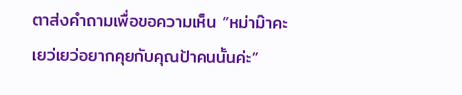ตาส่งคำถามเพื่อขอความเห็น “หม่าม๊าคะ เยว่เยว่อยากคุยกับคุณป้าคนนั้นค่ะ”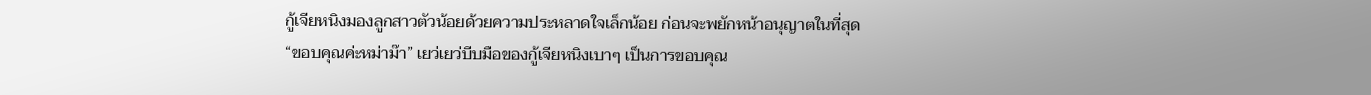กู้เจียหนิงมองลูกสาวตัวน้อยด้วยความประหลาดใจเล็กน้อย ก่อนจะพยักหน้าอนุญาตในที่สุด
“ขอบคุณค่ะหม่าม๊า” เยว่เยว่บีบมือของกู้เจียหนิงเบาๆ เป็นการขอบคุณ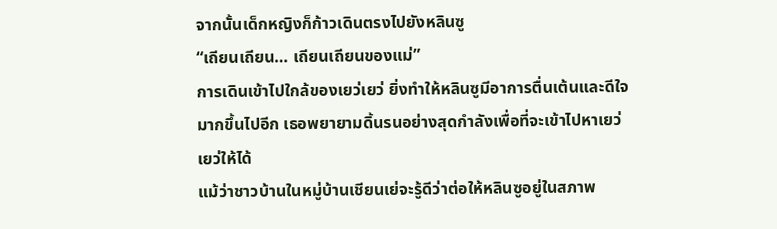จากนั้นเด็กหญิงก็ก้าวเดินตรงไปยังหลินซู
“เถียนเถียน… เถียนเถียนของแม่”
การเดินเข้าไปใกล้ของเยว่เยว่ ยิ่งทำให้หลินซูมีอาการตื่นเต้นและดีใจมากขึ้นไปอีก เธอพยายามดิ้นรนอย่างสุดกำลังเพื่อที่จะเข้าไปหาเยว่เยว่ให้ได้
แม้ว่าชาวบ้านในหมู่บ้านเชียนเย่จะรู้ดีว่าต่อให้หลินซูอยู่ในสภาพ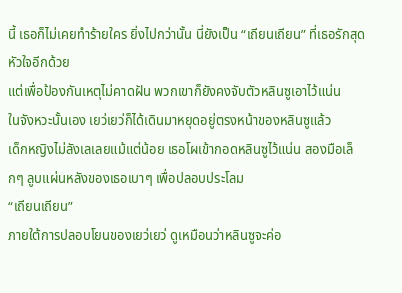นี้ เธอก็ไม่เคยทำร้ายใคร ยิ่งไปกว่านั้น นี่ยังเป็น “เถียนเถียน” ที่เธอรักสุดหัวใจอีกด้วย
แต่เพื่อป้องกันเหตุไม่คาดฝัน พวกเขาก็ยังคงจับตัวหลินซูเอาไว้แน่น
ในจังหวะนั้นเอง เยว่เยว่ก็ได้เดินมาหยุดอยู่ตรงหน้าของหลินซูแล้ว
เด็กหญิงไม่ลังเลเลยแม้แต่น้อย เธอโผเข้ากอดหลินซูไว้แน่น สองมือเล็กๆ ลูบแผ่นหลังของเธอเบาๆ เพื่อปลอบประโลม
“เถียนเถียน”
ภายใต้การปลอบโยนของเยว่เยว่ ดูเหมือนว่าหลินซูจะค่อ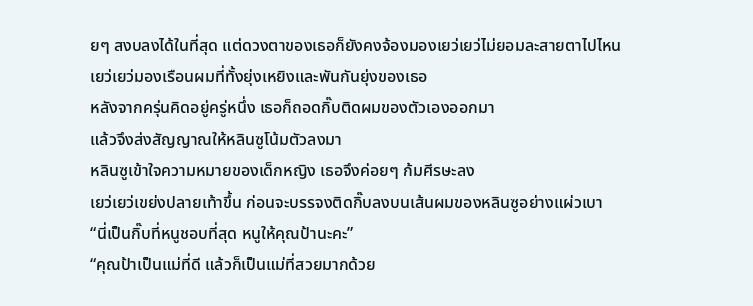ยๆ สงบลงได้ในที่สุด แต่ดวงตาของเธอก็ยังคงจ้องมองเยว่เยว่ไม่ยอมละสายตาไปไหน
เยว่เยว่มองเรือนผมที่ทั้งยุ่งเหยิงและพันกันยุ่งของเธอ
หลังจากครุ่นคิดอยู่ครู่หนึ่ง เธอก็ถอดกิ๊บติดผมของตัวเองออกมา
แล้วจึงส่งสัญญาณให้หลินซูโน้มตัวลงมา
หลินซูเข้าใจความหมายของเด็กหญิง เธอจึงค่อยๆ ก้มศีรษะลง
เยว่เยว่เขย่งปลายเท้าขึ้น ก่อนจะบรรจงติดกิ๊บลงบนเส้นผมของหลินซูอย่างแผ่วเบา
“นี่เป็นกิ๊บที่หนูชอบที่สุด หนูให้คุณป้านะคะ”
“คุณป้าเป็นแม่ที่ดี แล้วก็เป็นแม่ที่สวยมากด้วย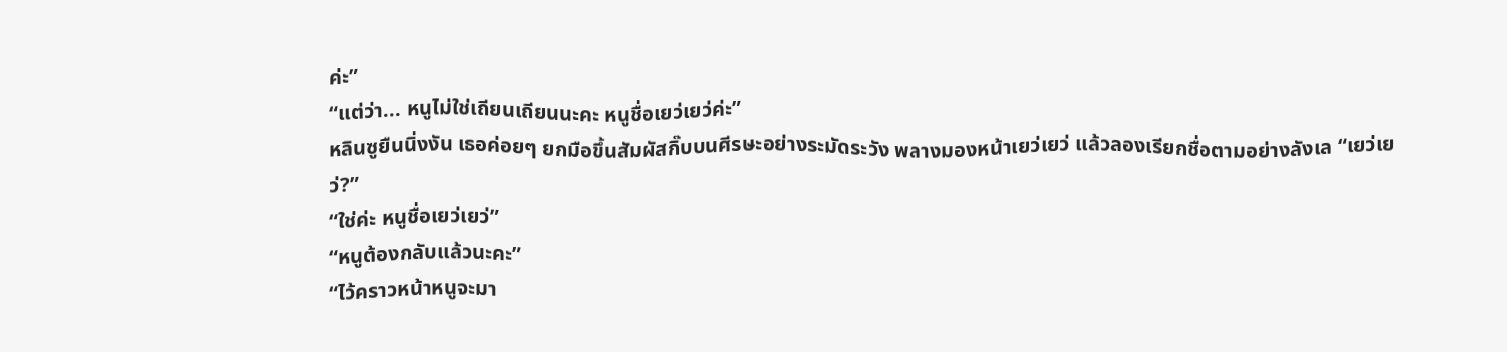ค่ะ”
“แต่ว่า... หนูไม่ใช่เถียนเถียนนะคะ หนูชื่อเยว่เยว่ค่ะ”
หลินซูยืนนิ่งงัน เธอค่อยๆ ยกมือขึ้นสัมผัสกิ๊บบนศีรษะอย่างระมัดระวัง พลางมองหน้าเยว่เยว่ แล้วลองเรียกชื่อตามอย่างลังเล “เยว่เยว่?”
“ใช่ค่ะ หนูชื่อเยว่เยว่”
“หนูต้องกลับแล้วนะคะ”
“ไว้คราวหน้าหนูจะมา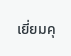เยี่ยมคุ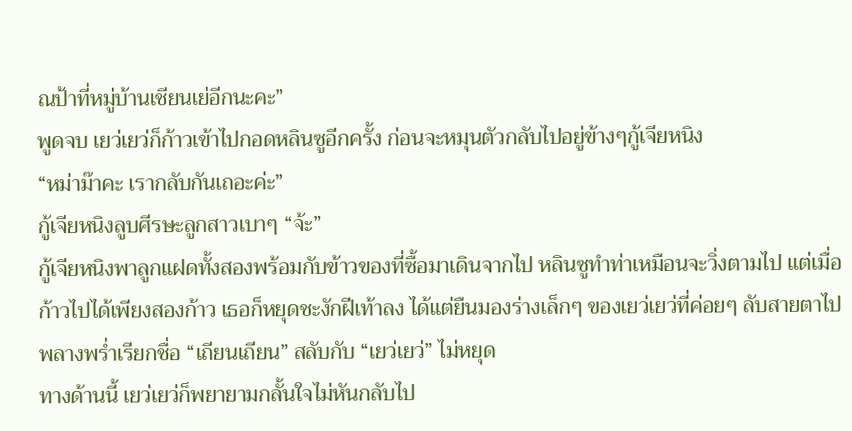ณป้าที่หมู่บ้านเชียนเย่อีกนะคะ”
พูดจบ เยว่เยว่ก็ก้าวเข้าไปกอดหลินซูอีกครั้ง ก่อนจะหมุนตัวกลับไปอยู่ข้างๆกู้เจียหนิง
“หม่าม๊าคะ เรากลับกันเถอะค่ะ”
กู้เจียหนิงลูบศีรษะลูกสาวเบาๆ “จ้ะ”
กู้เจียหนิงพาลูกแฝดทั้งสองพร้อมกับข้าวของที่ซื้อมาเดินจากไป หลินซูทำท่าเหมือนจะวิ่งตามไป แต่เมื่อก้าวไปได้เพียงสองก้าว เธอก็หยุดชะงักฝีเท้าลง ได้แต่ยืนมองร่างเล็กๆ ของเยว่เยว่ที่ค่อยๆ ลับสายตาไป พลางพร่ำเรียกชื่อ “เถียนเถียน” สลับกับ “เยว่เยว่” ไม่หยุด
ทางด้านนี้ เยว่เยว่ก็พยายามกลั้นใจไม่หันกลับไป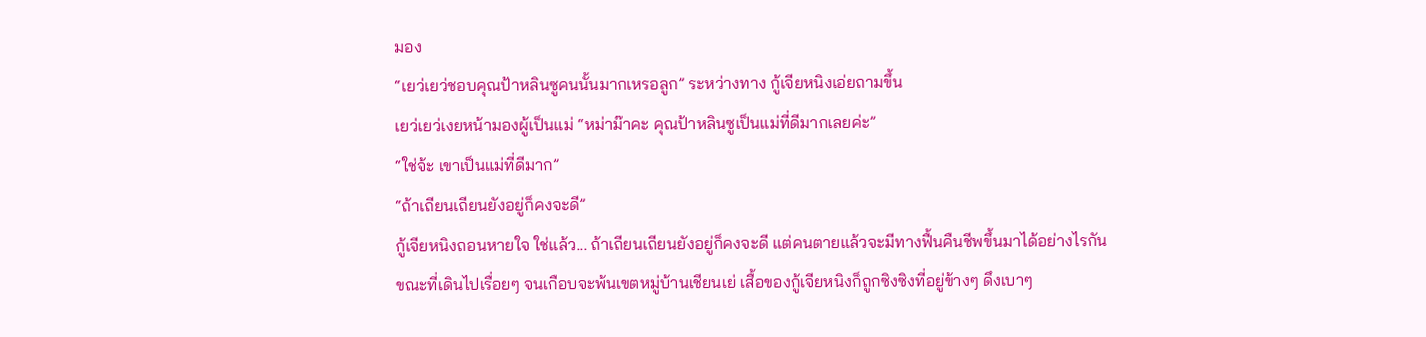มอง
“เยว่เยว่ชอบคุณป้าหลินซูคนนั้นมากเหรอลูก” ระหว่างทาง กู้เจียหนิงเอ่ยถามขึ้น
เยว่เยว่เงยหน้ามองผู้เป็นแม่ “หม่าม๊าคะ คุณป้าหลินซูเป็นแม่ที่ดีมากเลยค่ะ”
“ใช่จ้ะ เขาเป็นแม่ที่ดีมาก”
“ถ้าเถียนเถียนยังอยู่ก็คงจะดี”
กู้เจียหนิงถอนหายใจ ใช่แล้ว... ถ้าเถียนเถียนยังอยู่ก็คงจะดี แต่คนตายแล้วจะมีทางฟื้นคืนชีพขึ้นมาได้อย่างไรกัน
ขณะที่เดินไปเรื่อยๆ จนเกือบจะพ้นเขตหมู่บ้านเชียนเย่ เสื้อของกู้เจียหนิงก็ถูกซิงซิงที่อยู่ข้างๆ ดึงเบาๆ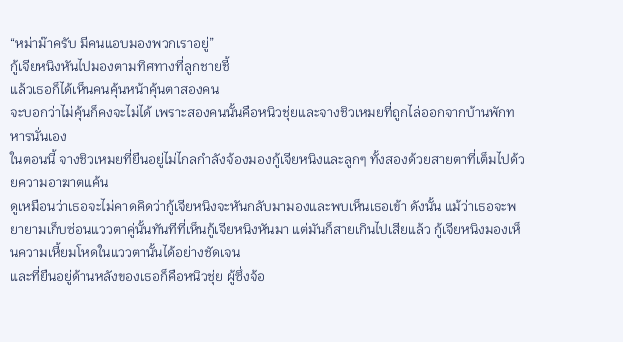“หม่าม๊าครับ มีคนแอบมองพวกเราอยู่”
กู้เจียหนิงหันไปมองตามทิศทางที่ลูกชายชี้
แล้วเธอก็ได้เห็นคนคุ้นหน้าคุ้นตาสองคน
จะบอกว่าไม่คุ้นก็คงจะไม่ได้ เพราะสองคนนั้นคือหนิวชุ่ยและจางชิวเหมยที่ถูกไล่ออกจากบ้านพักทหารนั่นเอง
ในตอนนี้ จางชิวเหมยที่ยืนอยู่ไม่ไกลกำลังจ้องมองกู้เจียหนิงและลูกๆ ทั้งสองด้วยสายตาที่เต็มไปด้วยความอาฆาตแค้น
ดูเหมือนว่าเธอจะไม่คาดคิดว่ากู้เจียหนิงจะหันกลับมามองและพบเห็นเธอเข้า ดังนั้น แม้ว่าเธอจะพยายามเก็บซ่อนแววตาคู่นั้นทันทีที่เห็นกู้เจียหนิงหันมา แต่มันก็สายเกินไปเสียแล้ว กู้เจียหนิงมองเห็นความเหี้ยมโหดในแววตานั้นได้อย่างชัดเจน
และที่ยืนอยู่ด้านหลังของเธอก็คือหนิวชุ่ย ผู้ซึ่งจ้อ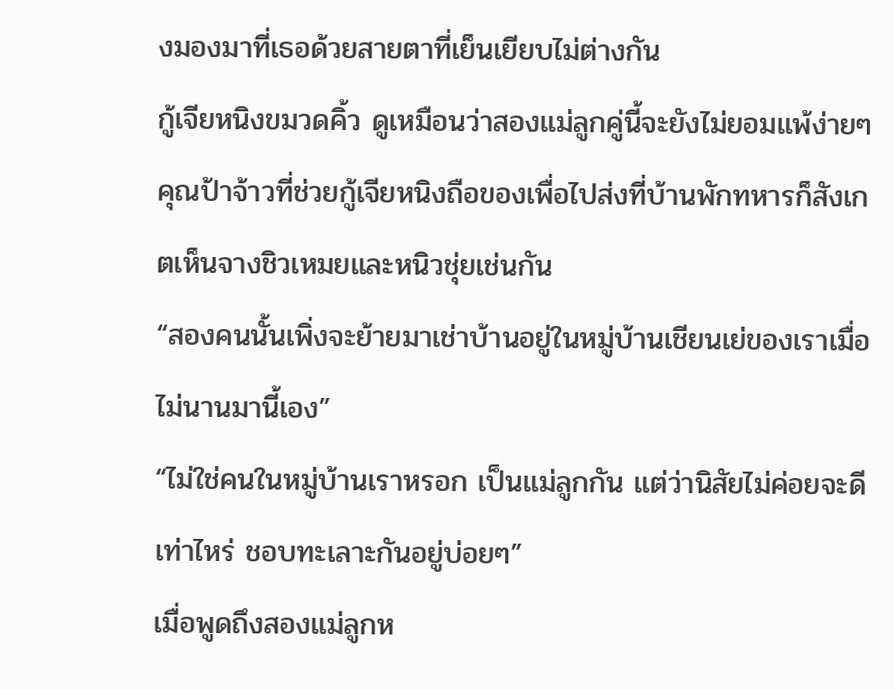งมองมาที่เธอด้วยสายตาที่เย็นเยียบไม่ต่างกัน
กู้เจียหนิงขมวดคิ้ว ดูเหมือนว่าสองแม่ลูกคู่นี้จะยังไม่ยอมแพ้ง่ายๆ
คุณป้าจ้าวที่ช่วยกู้เจียหนิงถือของเพื่อไปส่งที่บ้านพักทหารก็สังเกตเห็นจางชิวเหมยและหนิวชุ่ยเช่นกัน
“สองคนนั้นเพิ่งจะย้ายมาเช่าบ้านอยู่ในหมู่บ้านเชียนเย่ของเราเมื่อไม่นานมานี้เอง”
“ไม่ใช่คนในหมู่บ้านเราหรอก เป็นแม่ลูกกัน แต่ว่านิสัยไม่ค่อยจะดีเท่าไหร่ ชอบทะเลาะกันอยู่บ่อยๆ”
เมื่อพูดถึงสองแม่ลูกห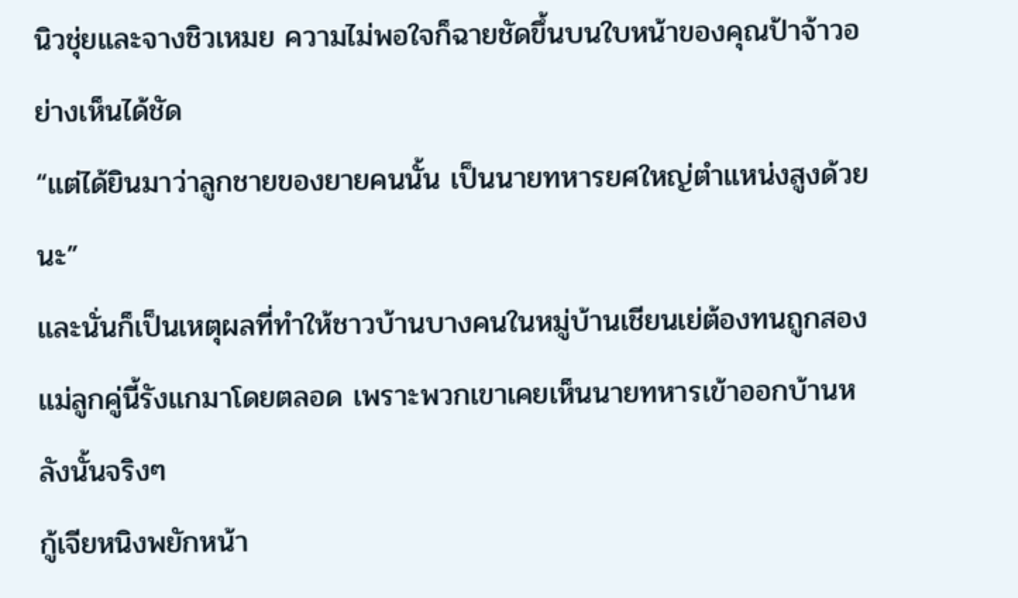นิวชุ่ยและจางชิวเหมย ความไม่พอใจก็ฉายชัดขึ้นบนใบหน้าของคุณป้าจ้าวอย่างเห็นได้ชัด
“แต่ได้ยินมาว่าลูกชายของยายคนนั้น เป็นนายทหารยศใหญ่ตำแหน่งสูงด้วยนะ”
และนั่นก็เป็นเหตุผลที่ทำให้ชาวบ้านบางคนในหมู่บ้านเชียนเย่ต้องทนถูกสองแม่ลูกคู่นี้รังแกมาโดยตลอด เพราะพวกเขาเคยเห็นนายทหารเข้าออกบ้านหลังนั้นจริงๆ
กู้เจียหนิงพยักหน้า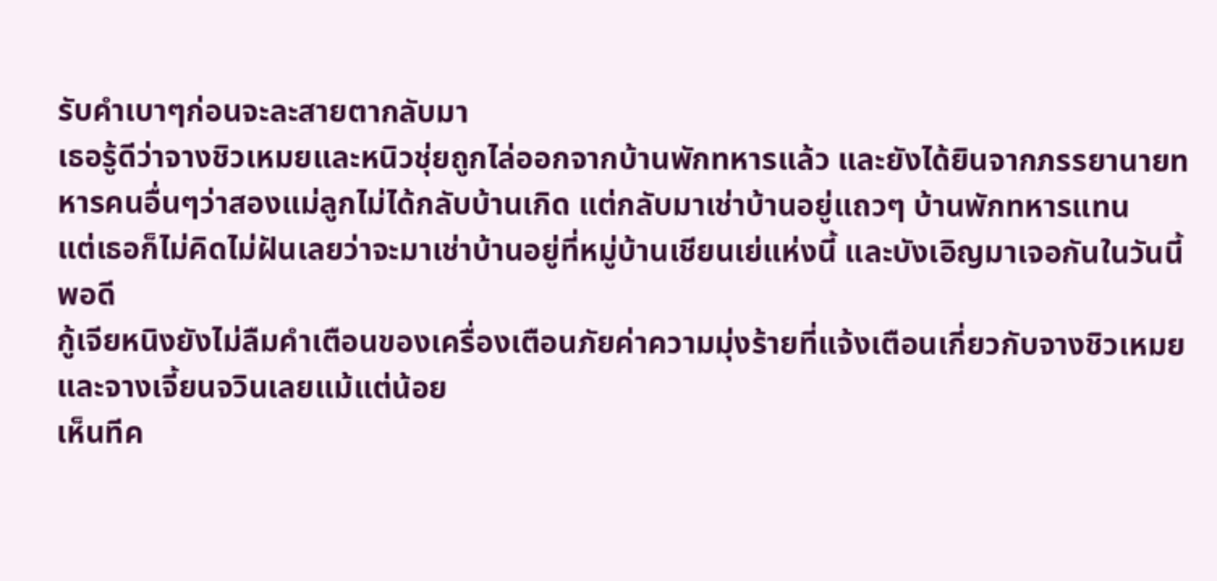รับคำเบาๆก่อนจะละสายตากลับมา
เธอรู้ดีว่าจางชิวเหมยและหนิวชุ่ยถูกไล่ออกจากบ้านพักทหารแล้ว และยังได้ยินจากภรรยานายทหารคนอื่นๆว่าสองแม่ลูกไม่ได้กลับบ้านเกิด แต่กลับมาเช่าบ้านอยู่แถวๆ บ้านพักทหารแทน
แต่เธอก็ไม่คิดไม่ฝันเลยว่าจะมาเช่าบ้านอยู่ที่หมู่บ้านเชียนเย่แห่งนี้ และบังเอิญมาเจอกันในวันนี้พอดี
กู้เจียหนิงยังไม่ลืมคำเตือนของเครื่องเตือนภัยค่าความมุ่งร้ายที่แจ้งเตือนเกี่ยวกับจางชิวเหมยและจางเจี้ยนจวินเลยแม้แต่น้อย
เห็นทีค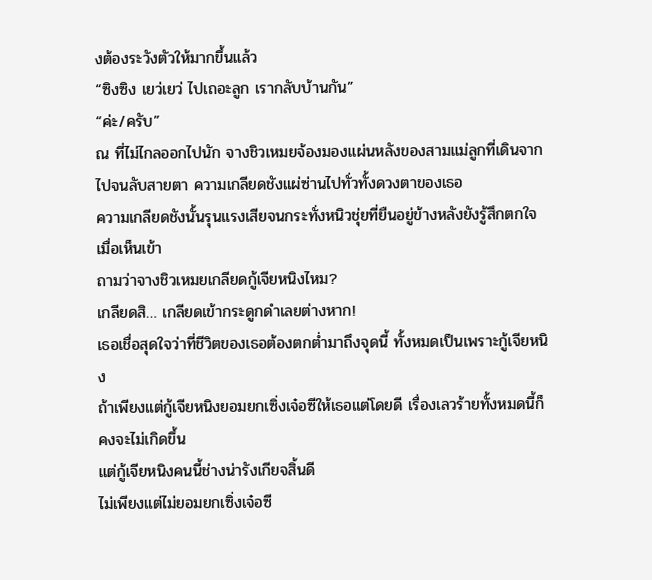งต้องระวังตัวให้มากขึ้นแล้ว
“ซิงซิง เยว่เยว่ ไปเถอะลูก เรากลับบ้านกัน”
“ค่ะ/ครับ”
ณ ที่ไม่ไกลออกไปนัก จางชิวเหมยจ้องมองแผ่นหลังของสามแม่ลูกที่เดินจากไปจนลับสายตา ความเกลียดชังแผ่ซ่านไปทั่วทั้งดวงตาของเธอ
ความเกลียดชังนั้นรุนแรงเสียจนกระทั่งหนิวชุ่ยที่ยืนอยู่ข้างหลังยังรู้สึกตกใจเมื่อเห็นเข้า
ถามว่าจางชิวเหมยเกลียดกู้เจียหนิงไหม?
เกลียดสิ… เกลียดเข้ากระดูกดำเลยต่างหาก!
เธอเชื่อสุดใจว่าที่ชีวิตของเธอต้องตกต่ำมาถึงจุดนี้ ทั้งหมดเป็นเพราะกู้เจียหนิง
ถ้าเพียงแต่กู้เจียหนิงยอมยกเซิ่งเจ๋อซีให้เธอแต่โดยดี เรื่องเลวร้ายทั้งหมดนี้ก็คงจะไม่เกิดขึ้น
แต่กู้เจียหนิงคนนี้ช่างน่ารังเกียจสิ้นดี
ไม่เพียงแต่ไม่ยอมยกเซิ่งเจ๋อซี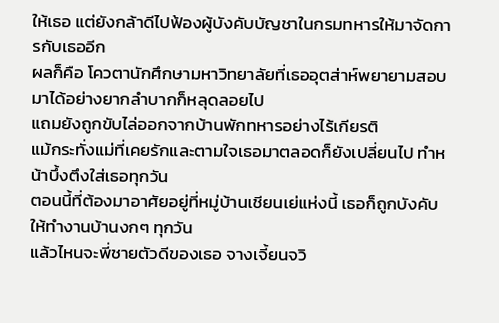ให้เธอ แต่ยังกล้าดีไปฟ้องผู้บังคับบัญชาในกรมทหารให้มาจัดการกับเธออีก
ผลก็คือ โควตานักศึกษามหาวิทยาลัยที่เธออุตส่าห์พยายามสอบมาได้อย่างยากลำบากก็หลุดลอยไป
แถมยังถูกขับไล่ออกจากบ้านพักทหารอย่างไร้เกียรติ
แม้กระทั่งแม่ที่เคยรักและตามใจเธอมาตลอดก็ยังเปลี่ยนไป ทำหน้าบึ้งตึงใส่เธอทุกวัน
ตอนนี้ที่ต้องมาอาศัยอยู่ที่หมู่บ้านเชียนเย่แห่งนี้ เธอก็ถูกบังคับให้ทำงานบ้านงกๆ ทุกวัน
แล้วไหนจะพี่ชายตัวดีของเธอ จางเจี้ยนจวิ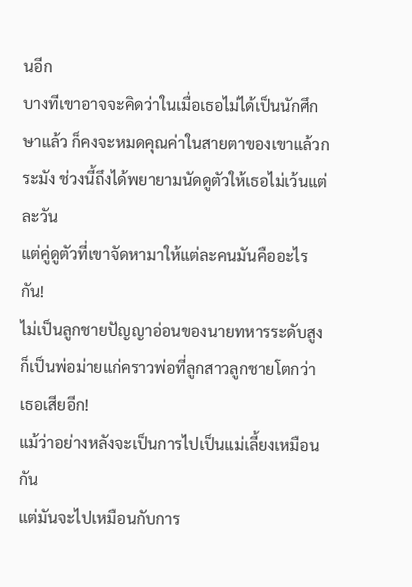นอีก
บางทีเขาอาจจะคิดว่าในเมื่อเธอไม่ได้เป็นนักศึกษาแล้ว ก็คงจะหมดคุณค่าในสายตาของเขาแล้วกระมัง ช่วงนี้ถึงได้พยายามนัดดูตัวให้เธอไม่เว้นแต่ละวัน
แต่คู่ดูตัวที่เขาจัดหามาให้แต่ละคนมันคืออะไรกัน!
ไม่เป็นลูกชายปัญญาอ่อนของนายทหารระดับสูง ก็เป็นพ่อม่ายแก่คราวพ่อที่ลูกสาวลูกชายโตกว่าเธอเสียอีก!
แม้ว่าอย่างหลังจะเป็นการไปเป็นแม่เลี้ยงเหมือนกัน
แต่มันจะไปเหมือนกับการ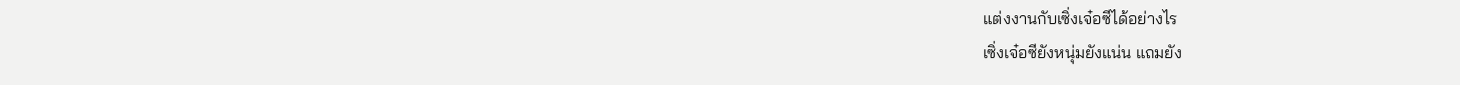แต่งงานกับเซิ่งเจ๋อซีได้อย่างไร
เซิ่งเจ๋อซียังหนุ่มยังแน่น แถมยัง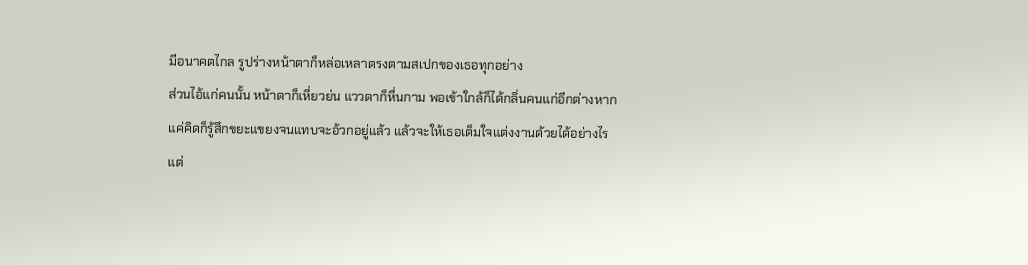มีอนาคตไกล รูปร่างหน้าตาก็หล่อเหลาตรงตามสเปกของเธอทุกอย่าง
ส่วนไอ้แก่คนนั้น หน้าตาก็เหี่ยวย่น แววตาก็หื่นกาม พอเข้าใกล้ก็ได้กลิ่นคนแก่อีกต่างหาก
แค่คิดก็รู้สึกขยะแขยงจนแทบจะอ้วกอยู่แล้ว แล้วจะให้เธอเต็มใจแต่งงานด้วยได้อย่างไร
แต่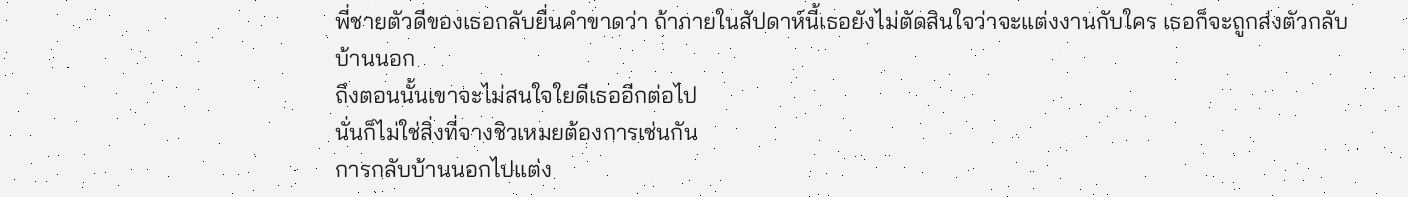พี่ชายตัวดีของเธอกลับยื่นคำขาดว่า ถ้าภายในสัปดาห์นี้เธอยังไม่ตัดสินใจว่าจะแต่งงานกับใคร เธอก็จะถูกส่งตัวกลับบ้านนอก
ถึงตอนนั้นเขาจะไม่สนใจใยดีเธออีกต่อไป
นั่นก็ไม่ใช่สิ่งที่จางชิวเหมยต้องการเช่นกัน
การกลับบ้านนอกไปแต่ง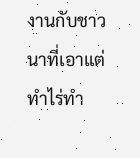งานกับชาวนาที่เอาแต่ทำไร่ทำ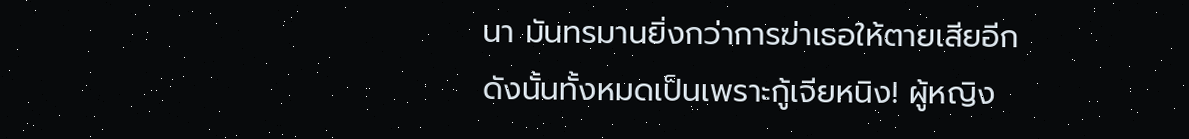นา มันทรมานยิ่งกว่าการฆ่าเธอให้ตายเสียอีก
ดังนั้นทั้งหมดเป็นเพราะกู้เจียหนิง! ผู้หญิง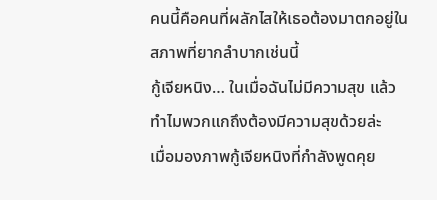คนนี้คือคนที่ผลักไสให้เธอต้องมาตกอยู่ในสภาพที่ยากลำบากเช่นนี้
กู้เจียหนิง… ในเมื่อฉันไม่มีความสุข แล้วทำไมพวกแกถึงต้องมีความสุขด้วยล่ะ
เมื่อมองภาพกู้เจียหนิงที่กำลังพูดคุย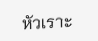หัวเราะ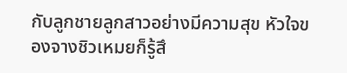กับลูกชายลูกสาวอย่างมีความสุข หัวใจของจางชิวเหมยก็รู้สึ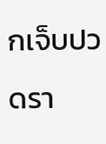กเจ็บปวดรา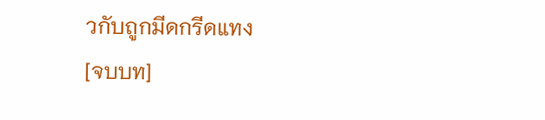วกับถูกมีดกรีดแทง
[จบบท]